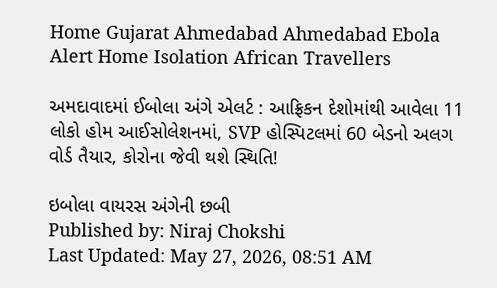Home Gujarat Ahmedabad Ahmedabad Ebola Alert Home Isolation African Travellers

અમદાવાદમાં ઈબોલા અંગે એલર્ટ : આફ્રિકન દેશોમાંથી આવેલા 11 લોકો હોમ આઈસોલેશનમાં, SVP હોસ્પિટલમાં 60 બેડનો અલગ વોર્ડ તૈયાર, કોરોના જેવી થશે સ્થિતિ!

ઇબોલા વાયરસ અંગેની છબી
Published by: Niraj Chokshi
Last Updated: May 27, 2026, 08:51 AM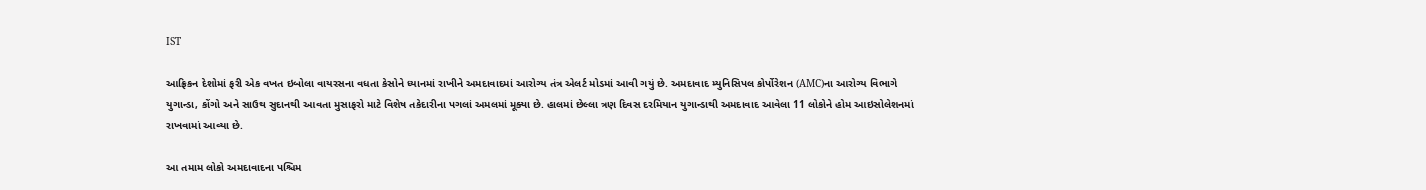IST

આફ્રિકન દેશોમાં ફરી એક વખત ઇબોલા વાયરસના વધતા કેસોને ધ્યાનમાં રાખીને અમદાવાદમાં આરોગ્ય તંત્ર એલર્ટ મોડમાં આવી ગયું છે. અમદાવાદ મ્યુનિસિપલ કોર્પોરેશન (AMC)ના આરોગ્ય વિભાગે યુગાન્ડા, કોંગો અને સાઉથ સુદાનથી આવતા મુસાફરો માટે વિશેષ તકેદારીના પગલાં અમલમાં મૂક્યા છે. હાલમાં છેલ્લા ત્રણ દિવસ દરમિયાન યુગાન્ડાથી અમદાવાદ આવેલા 11 લોકોને હોમ આઇસોલેશનમાં રાખવામાં આવ્યા છે.

આ તમામ લોકો અમદાવાદના પશ્ચિમ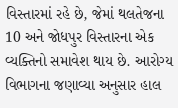વિસ્તારમાં રહે છે, જેમાં થલતેજના 10 અને જોધપુર વિસ્તારના એક વ્યક્તિનો સમાવેશ થાય છે. આરોગ્ય વિભાગના જણાવ્યા અનુસાર હાલ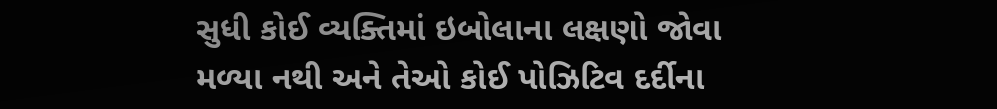સુધી કોઈ વ્યક્તિમાં ઇબોલાના લક્ષણો જોવા મળ્યા નથી અને તેઓ કોઈ પોઝિટિવ દર્દીના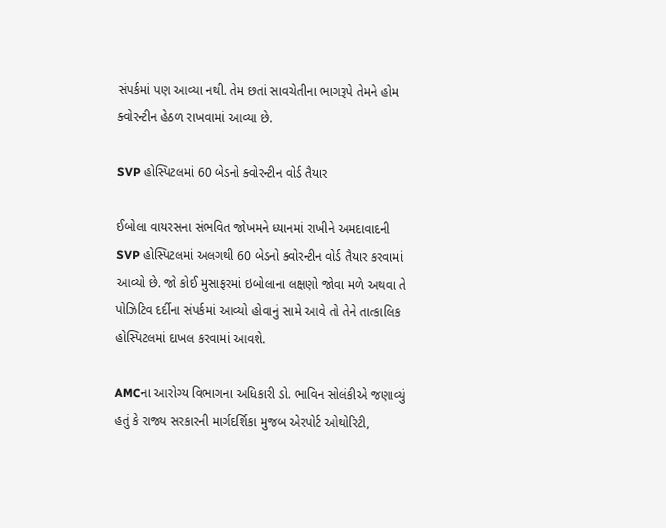સંપર્કમાં પણ આવ્યા નથી. તેમ છતાં સાવચેતીના ભાગરૂપે તેમને હોમ ક્વોરન્ટીન હેઠળ રાખવામાં આવ્યા છે.

SVP હોસ્પિટલમાં 60 બેડનો ક્વોરન્ટીન વોર્ડ તૈયાર

ઈબોલા વાયરસના સંભવિત જોખમને ધ્યાનમાં રાખીને અમદાવાદની SVP હોસ્પિટલમાં અલગથી 60 બેડનો ક્વોરન્ટીન વોર્ડ તૈયાર કરવામાં આવ્યો છે. જો કોઈ મુસાફરમાં ઇબોલાના લક્ષણો જોવા મળે અથવા તે પોઝિટિવ દર્દીના સંપર્કમાં આવ્યો હોવાનું સામે આવે તો તેને તાત્કાલિક હોસ્પિટલમાં દાખલ કરવામાં આવશે.

AMCના આરોગ્ય વિભાગના અધિકારી ડો. ભાવિન સોલંકીએ જણાવ્યું હતું કે રાજ્ય સરકારની માર્ગદર્શિકા મુજબ એરપોર્ટ ઓથોરિટી,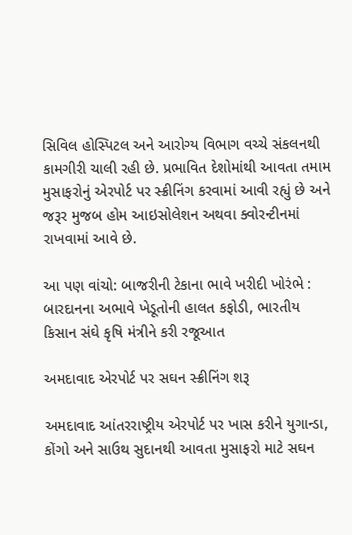સિવિલ હોસ્પિટલ અને આરોગ્ય વિભાગ વચ્ચે સંકલનથી કામગીરી ચાલી રહી છે. પ્રભાવિત દેશોમાંથી આવતા તમામ મુસાફરોનું એરપોર્ટ પર સ્ક્રીનિંગ કરવામાં આવી રહ્યું છે અને જરૂર મુજબ હોમ આઇસોલેશન અથવા ક્વોરન્ટીનમાં રાખવામાં આવે છે.

આ પણ વાંચો: બાજરીની ટેકાના ભાવે ખરીદી ખોરંભે : બારદાનના અભાવે ખેડૂતોની હાલત કફોડી, ભારતીય કિસાન સંઘે કૃષિ મંત્રીને કરી રજૂઆત

અમદાવાદ એરપોર્ટ પર સઘન સ્ક્રીનિંગ શરૂ

અમદાવાદ આંતરરાષ્ટ્રીય એરપોર્ટ પર ખાસ કરીને યુગાન્ડા, કોંગો અને સાઉથ સુદાનથી આવતા મુસાફરો માટે સઘન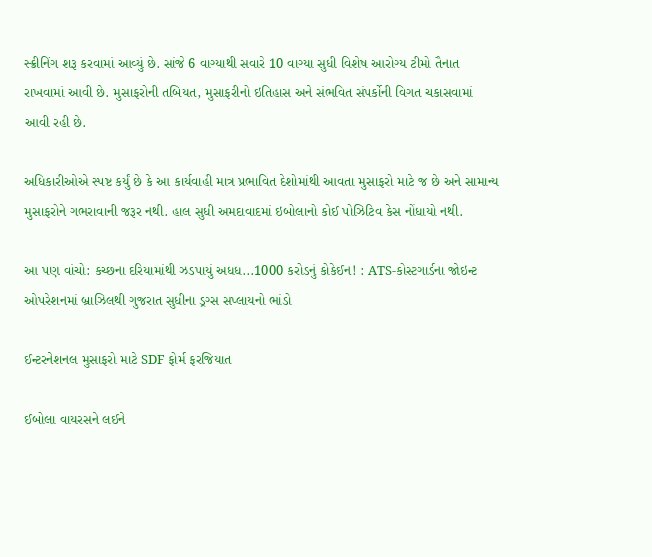સ્ક્રીનિંગ શરૂ કરવામાં આવ્યું છે. સાંજે 6 વાગ્યાથી સવારે 10 વાગ્યા સુધી વિશેષ આરોગ્ય ટીમો તૈનાત રાખવામાં આવી છે. મુસાફરોની તબિયત, મુસાફરીનો ઇતિહાસ અને સંભવિત સંપર્કોની વિગત ચકાસવામાં આવી રહી છે.

અધિકારીઓએ સ્પષ્ટ કર્યું છે કે આ કાર્યવાહી માત્ર પ્રભાવિત દેશોમાંથી આવતા મુસાફરો માટે જ છે અને સામાન્ય મુસાફરોને ગભરાવાની જરૂર નથી. હાલ સુધી અમદાવાદમાં ઇબોલાનો કોઈ પોઝિટિવ કેસ નોંધાયો નથી.

આ પણ વાંચો: કચ્છના દરિયામાંથી ઝડપાયું અધધ...1000 કરોડનું કોકેઈન! : ATS-કોસ્ટગાર્ડના જોઇન્ટ ઓપરેશનમાં બ્રાઝિલથી ગુજરાત સુધીના ડ્રગ્સ સપ્લાયનો ભાંડો

ઈન્ટરનેશનલ મુસાફરો માટે SDF ફોર્મ ફરજિયાત

ઈબોલા વાયરસને લઈને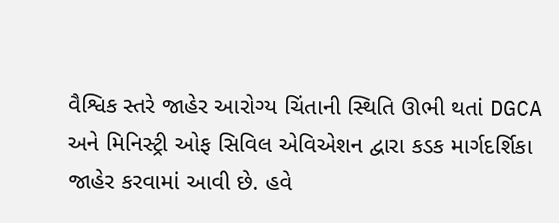વૈશ્વિક સ્તરે જાહેર આરોગ્ય ચિંતાની સ્થિતિ ઊભી થતાં DGCA અને મિનિસ્ટ્રી ઓફ સિવિલ એવિએશન દ્વારા કડક માર્ગદર્શિકા જાહેર કરવામાં આવી છે. હવે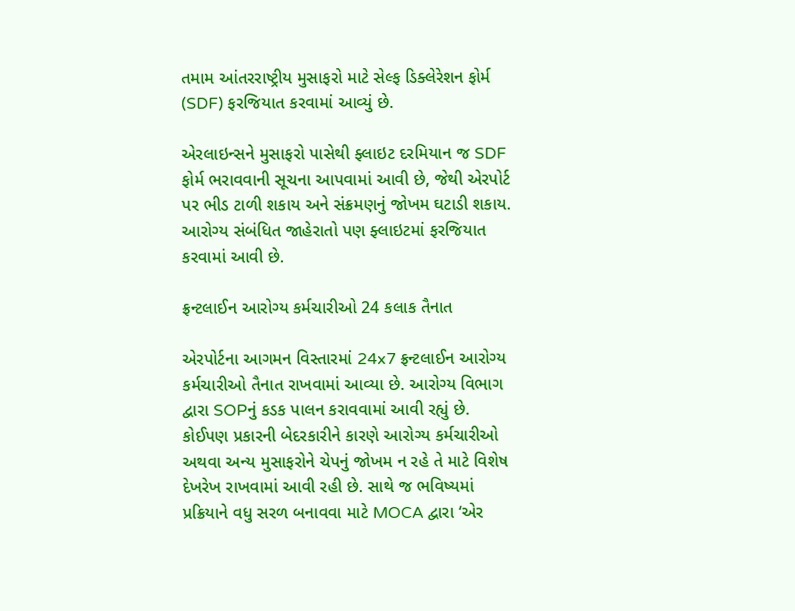તમામ આંતરરાષ્ટ્રીય મુસાફરો માટે સેલ્ફ ડિક્લેરેશન ફોર્મ (SDF) ફરજિયાત કરવામાં આવ્યું છે.

એરલાઇન્સને મુસાફરો પાસેથી ફ્લાઇટ દરમિયાન જ SDF ફોર્મ ભરાવવાની સૂચના આપવામાં આવી છે, જેથી એરપોર્ટ પર ભીડ ટાળી શકાય અને સંક્રમણનું જોખમ ઘટાડી શકાય. આરોગ્ય સંબંધિત જાહેરાતો પણ ફ્લાઇટમાં ફરજિયાત કરવામાં આવી છે.

ફ્રન્ટલાઈન આરોગ્ય કર્મચારીઓ 24 કલાક તૈનાત

એરપોર્ટના આગમન વિસ્તારમાં 24x7 ફ્રન્ટલાઈન આરોગ્ય કર્મચારીઓ તૈનાત રાખવામાં આવ્યા છે. આરોગ્ય વિભાગ દ્વારા SOPનું કડક પાલન કરાવવામાં આવી રહ્યું છે. કોઈપણ પ્રકારની બેદરકારીને કારણે આરોગ્ય કર્મચારીઓ અથવા અન્ય મુસાફરોને ચેપનું જોખમ ન રહે તે માટે વિશેષ દેખરેખ રાખવામાં આવી રહી છે. સાથે જ ભવિષ્યમાં પ્રક્રિયાને વધુ સરળ બનાવવા માટે MOCA દ્વારા ‘એર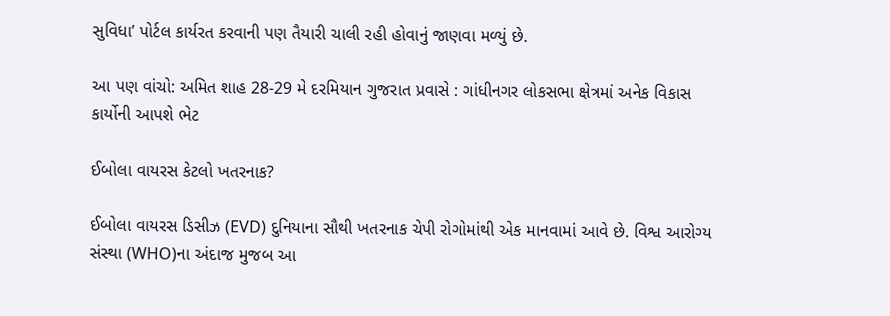સુવિધા’ પોર્ટલ કાર્યરત કરવાની પણ તૈયારી ચાલી રહી હોવાનું જાણવા મળ્યું છે.

આ પણ વાંચો: અમિત શાહ 28-29 મે દરમિયાન ગુજરાત પ્રવાસે : ગાંધીનગર લોકસભા ક્ષેત્રમાં અનેક વિકાસ કાર્યોની આપશે ભેટ

ઈબોલા વાયરસ કેટલો ખતરનાક?

ઈબોલા વાયરસ ડિસીઝ (EVD) દુનિયાના સૌથી ખતરનાક ચેપી રોગોમાંથી એક માનવામાં આવે છે. વિશ્વ આરોગ્ય સંસ્થા (WHO)ના અંદાજ મુજબ આ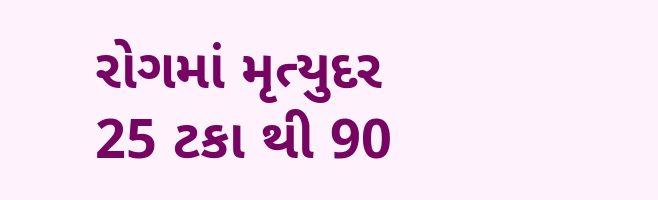રોગમાં મૃત્યુદર 25 ટકા થી 90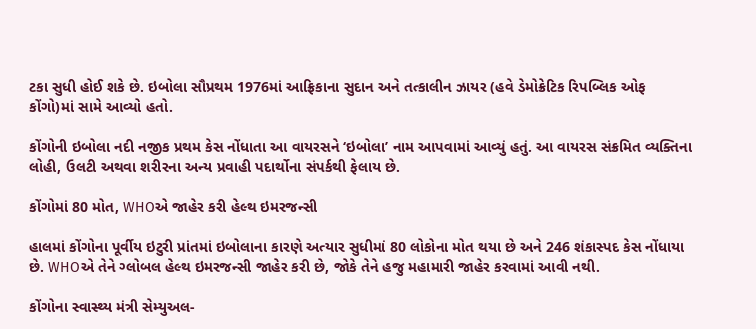ટકા સુધી હોઈ શકે છે. ઇબોલા સૌપ્રથમ 1976માં આફ્રિકાના સુદાન અને તત્કાલીન ઝાયર (હવે ડેમોક્રેટિક રિપબ્લિક ઓફ કોંગો)માં સામે આવ્યો હતો.

કોંગોની ઇબોલા નદી નજીક પ્રથમ કેસ નોંધાતા આ વાયરસને ‘ઇબોલા’ નામ આપવામાં આવ્યું હતું. આ વાયરસ સંક્રમિત વ્યક્તિના લોહી, ઉલટી અથવા શરીરના અન્ય પ્રવાહી પદાર્થોના સંપર્કથી ફેલાય છે.

કોંગોમાં 80 મોત, WHOએ જાહેર કરી હેલ્થ ઇમરજન્સી

હાલમાં કોંગોના પૂર્વીય ઇટુરી પ્રાંતમાં ઇબોલાના કારણે અત્યાર સુધીમાં 80 લોકોના મોત થયા છે અને 246 શંકાસ્પદ કેસ નોંધાયા છે. WHOએ તેને ગ્લોબલ હેલ્થ ઇમરજન્સી જાહેર કરી છે, જોકે તેને હજુ મહામારી જાહેર કરવામાં આવી નથી.

કોંગોના સ્વાસ્થ્ય મંત્રી સેમ્યુઅલ-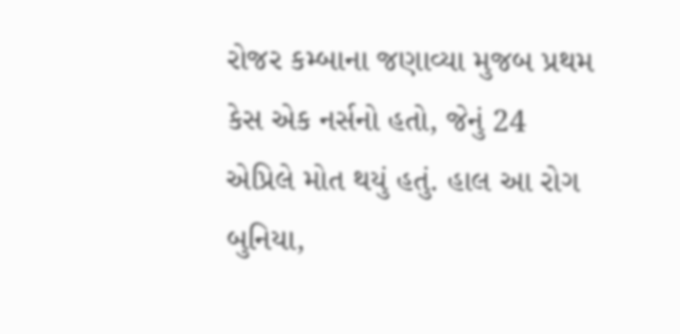રોજર કમ્બાના જણાવ્યા મુજબ પ્રથમ કેસ એક નર્સનો હતો, જેનું 24 એપ્રિલે મોત થયું હતું. હાલ આ રોગ બુનિયા,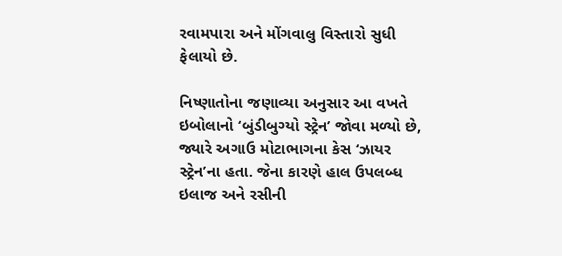રવામપારા અને મોંગવાલુ વિસ્તારો સુધી ફેલાયો છે.

નિષ્ણાતોના જણાવ્યા અનુસાર આ વખતે ઇબોલાનો ‘બુંડીબુગ્યો સ્ટ્રેન’ જોવા મળ્યો છે, જ્યારે અગાઉ મોટાભાગના કેસ ‘ઝાયર સ્ટ્રેન’ના હતા. જેના કારણે હાલ ઉપલબ્ધ ઇલાજ અને રસીની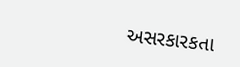અસરકારકતા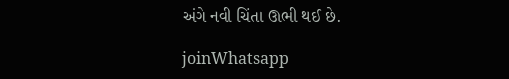અંગે નવી ચિંતા ઊભી થઈ છે.

joinWhatsapp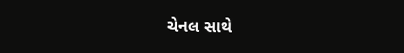ચેનલ સાથે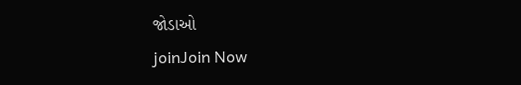જોડાઓ
joinJoin Now